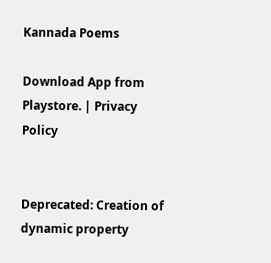Kannada Poems

Download App from Playstore. | Privacy Policy


Deprecated: Creation of dynamic property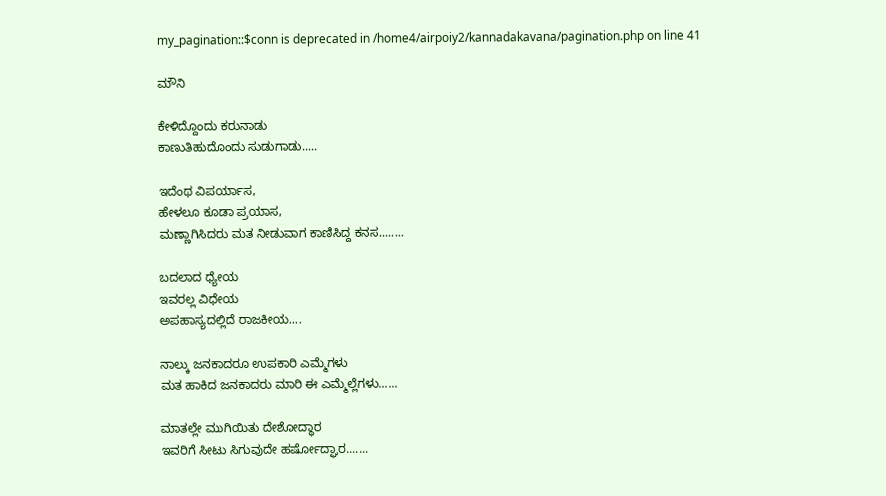my_pagination::$conn is deprecated in /home4/airpoiy2/kannadakavana/pagination.php on line 41

ಮೌನಿ

ಕೇಳಿದ್ದೊಂದು ಕರುನಾಡು
ಕಾಣುತಿಹುದೊಂದು ಸುಡುಗಾಡು.....

ಇದೆಂಥ ವಿಪರ್ಯಾಸ,
ಹೇಳಲೂ ಕೂಡಾ ಪ್ರಯಾಸ,
ಮಣ್ಣಾಗಿಸಿದರು ಮತ ನೀಡುವಾಗ ಕಾಣಿಸಿದ್ದ ಕನಸ........

ಬದಲಾದ ಧ್ಯೇಯ
ಇವರಲ್ಲ ವಿಧೇಯ
ಅಪಹಾಸ್ಯದಲ್ಲಿದೆ ರಾಜಕೀಯ....

ನಾಲ್ಕು ಜನಕಾದರೂ ಉಪಕಾರಿ ಎಮ್ಮೆಗಳು
ಮತ ಹಾಕಿದ ಜನಕಾದರು ಮಾರಿ ಈ ಎಮ್ಮೆಲ್ಲೆಗಳು......

ಮಾತಲ್ಲೇ ಮುಗಿಯಿತು ದೇಶೋದ್ಧಾರ
ಇವರಿಗೆ ಸೀಟು ಸಿಗುವುದೇ ಹರ್ಷೋದ್ಘಾರ.......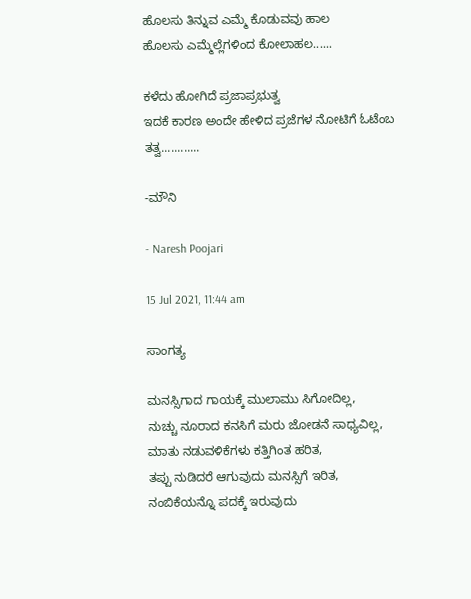ಹೊಲಸು ತಿನ್ನುವ ಎಮ್ಮೆ ಕೊಡುವವು ಹಾಲ
ಹೊಲಸು ಎಮ್ಮೆಲ್ಲೆಗಳಿಂದ ಕೋಲಾಹಲ......

ಕಳೆದು ಹೋಗಿದೆ ಪ್ರಜಾಪ್ರಭುತ್ವ
ಇದಕೆ ಕಾರಣ ಅಂದೇ ಹೇಳಿದ ಪ್ರಜೆಗಳ ನೋಟಿಗೆ ಓಟೆಂಬ ತತ್ವ............

-ಮೌನಿ

- Naresh Poojari

15 Jul 2021, 11:44 am

ಸಾಂಗತ್ಯ

ಮನಸ್ಸಿಗಾದ ಗಾಯಕ್ಕೆ ಮುಲಾಮು ಸಿಗೋದಿಲ್ಲ,
ನುಚ್ಚು ನೂರಾದ ಕನಸಿಗೆ ಮರು ಜೋಡನೆ ಸಾಧ್ಯವಿಲ್ಲ,
ಮಾತು ನಡುವಳಿಕೆಗಳು ಕತ್ತಿಗಿಂತ ಹರಿತ,
ತಪ್ಪು ನುಡಿದರೆ ಆಗುವುದು ಮನಸ್ಸಿಗೆ ಇರಿತ,
ನಂಬಿಕೆಯನ್ನೊ ಪದಕ್ಕೆ ಇರುವುದು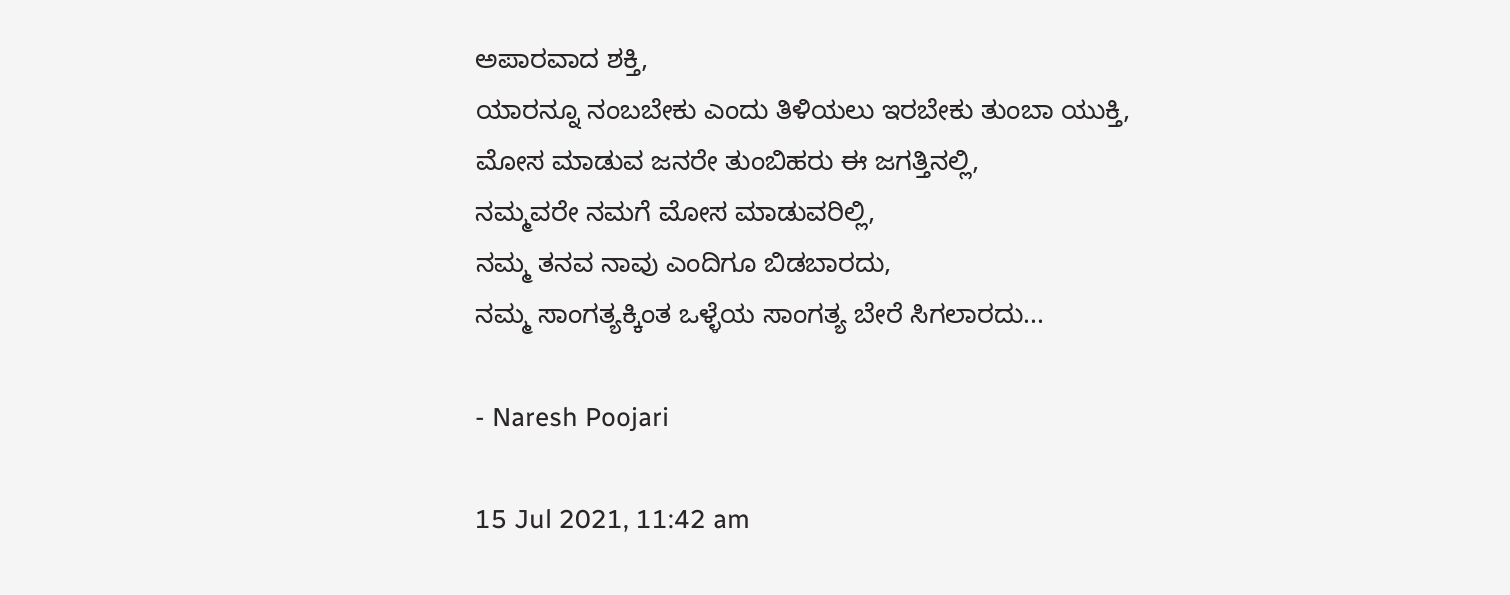ಅಪಾರವಾದ ಶಕ್ತಿ,
ಯಾರನ್ನೂ ನಂಬಬೇಕು ಎಂದು ತಿಳಿಯಲು ಇರಬೇಕು ತುಂಬಾ ಯುಕ್ತಿ,
ಮೋಸ ಮಾಡುವ ಜನರೇ ತುಂಬಿಹರು ಈ ಜಗತ್ತಿನಲ್ಲಿ,
ನಮ್ಮವರೇ ನಮಗೆ ಮೋಸ ಮಾಡುವರಿಲ್ಲಿ,
ನಮ್ಮ ತನವ ನಾವು ಎಂದಿಗೂ ಬಿಡಬಾರದು,
ನಮ್ಮ ಸಾಂಗತ್ಯಕ್ಕಿಂತ ಒಳ್ಳೆಯ ಸಾಂಗತ್ಯ ಬೇರೆ ಸಿಗಲಾರದು...

- Naresh Poojari

15 Jul 2021, 11:42 am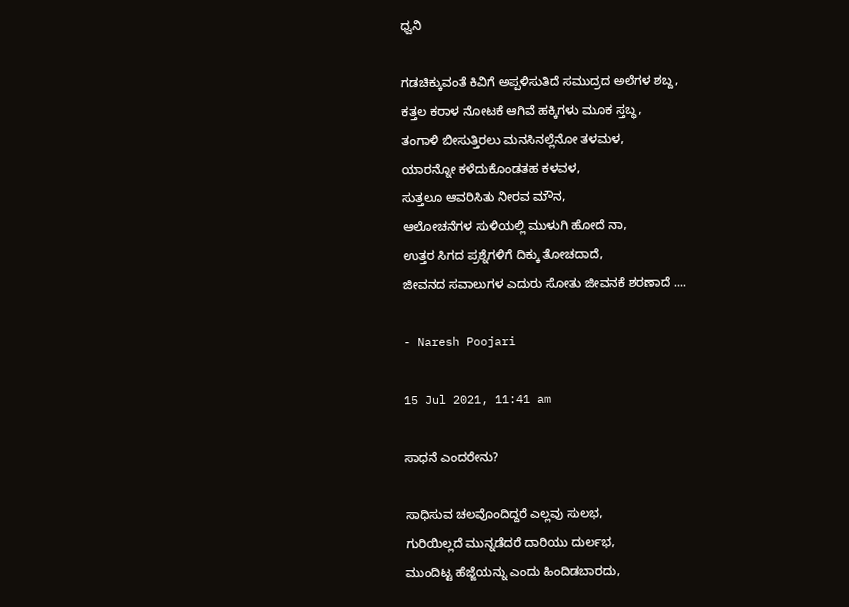ಧ್ವನಿ

ಗಡಚಿಕ್ಕುವಂತೆ ಕಿವಿಗೆ ಅಪ್ಪಳಿಸುತಿದೆ ಸಮುದ್ರದ ಅಲೆಗಳ ಶಬ್ದ,
ಕತ್ತಲ ಕರಾಳ ನೋಟಕೆ ಆಗಿವೆ ಹಕ್ಕಿಗಳು ಮೂಕ ಸ್ತಬ್ಧ,
ತಂಗಾಳಿ ಬೀಸುತ್ತಿರಲು ಮನಸಿನಲ್ಲೆನೋ ತಳಮಳ,
ಯಾರನ್ನೋ ಕಳೆದುಕೊಂಡತಹ ಕಳವಳ,
ಸುತ್ತಲೂ ಆವರಿಸಿತು ನೀರವ ಮೌನ,
ಆಲೋಚನೆಗಳ ಸುಳಿಯಲ್ಲಿ ಮುಳುಗಿ ಹೋದೆ ನಾ,
ಉತ್ತರ ಸಿಗದ ಪ್ರಶ್ನೆಗಳಿಗೆ ದಿಕ್ಕು ತೋಚದಾದೆ,
ಜೀವನದ ಸವಾಲುಗಳ ಎದುರು ಸೋತು ಜೀವನಕೆ ಶರಣಾದೆ ....

- Naresh Poojari

15 Jul 2021, 11:41 am

ಸಾಧನೆ ಎಂದರೇನು?

ಸಾಧಿಸುವ ಚಲವೊಂದಿದ್ದರೆ ಎಲ್ಲವು ಸುಲಭ,
ಗುರಿಯಿಲ್ಲದೆ ಮುನ್ನಡೆದರೆ ದಾರಿಯು ದುರ್ಲಭ,
ಮುಂದಿಟ್ಟ ಹೆಜ್ಜೆಯನ್ನು ಎಂದು ಹಿಂದಿಡಬಾರದು,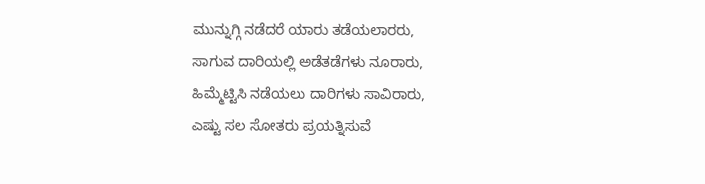ಮುನ್ನುಗ್ಗಿ ನಡೆದರೆ ಯಾರು ತಡೆಯಲಾರರು,
ಸಾಗುವ ದಾರಿಯಲ್ಲಿ ಅಡೆತಡೆಗಳು ನೂರಾರು,
ಹಿಮ್ಮೆಟ್ಟಿಸಿ ನಡೆಯಲು ದಾರಿಗಳು ಸಾವಿರಾರು,
ಎಷ್ಟು ಸಲ ಸೋತರು ಪ್ರಯತ್ನಿಸುವೆ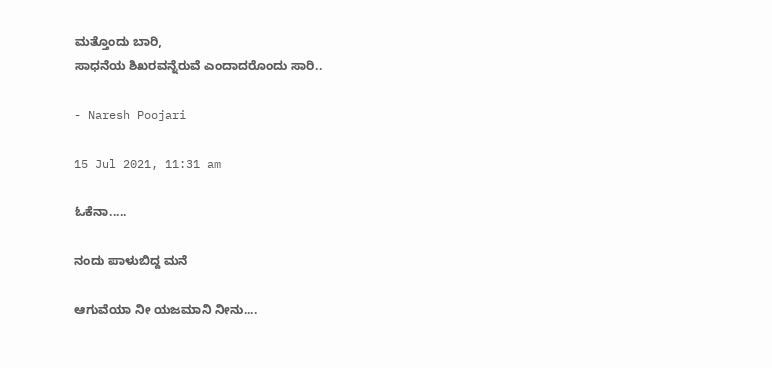ಮತ್ತೊಂದು ಬಾರಿ,
ಸಾಧನೆಯ ಶಿಖರವನ್ನೆರುವೆ ಎಂದಾದರೊಂದು ಸಾರಿ..

- Naresh Poojari

15 Jul 2021, 11:31 am

ಓಕೆನಾ.....

ನಂದು ಪಾಳುಬಿದ್ದ ಮನೆ

ಆಗುವೆಯಾ ನೀ ಯಜಮಾನಿ ನೀನು....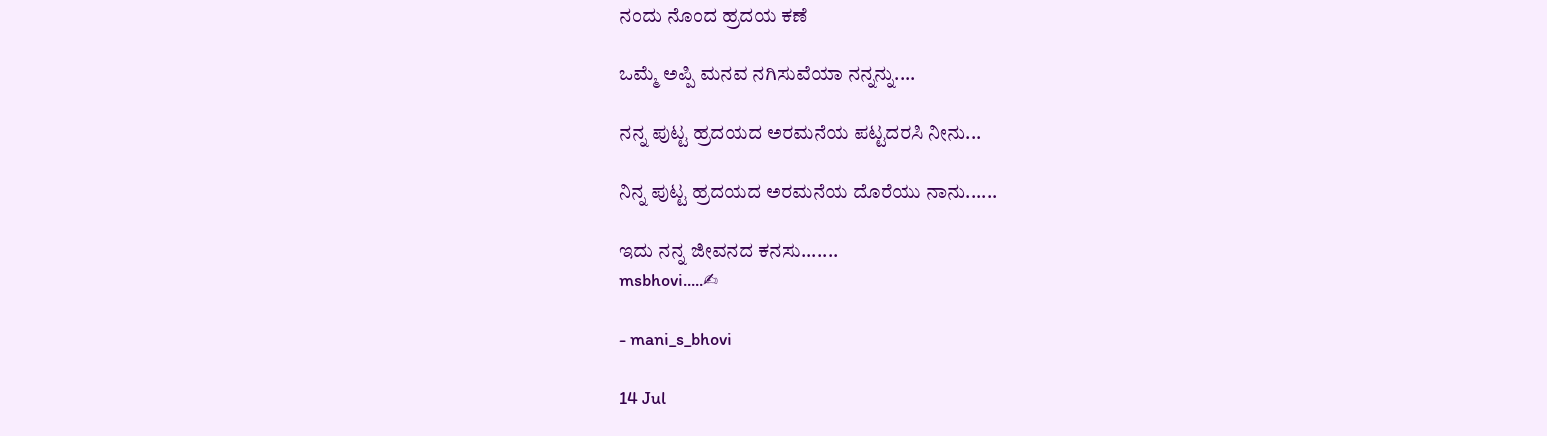ನಂದು ನೊಂದ ಹ್ರದಯ ಕಣೆ

ಒಮ್ಮೆ ಅಪ್ಪಿ ಮನವ ನಗಿಸುವೆಯಾ ನನ್ನನ್ನು....

ನನ್ನ ಪುಟ್ಟ ಹ್ರದಯದ ಅರಮನೆಯ ಪಟ್ಟದರಸಿ ನೀನು...

ನಿನ್ನ ಪುಟ್ಟ ಹ್ರದಯದ ಅರಮನೆಯ ದೊರೆಯು ನಾನು......

ಇದು ನನ್ನ ಜೀವನದ ಕನಸು.......
msbhovi.....✍

- mani_s_bhovi

14 Jul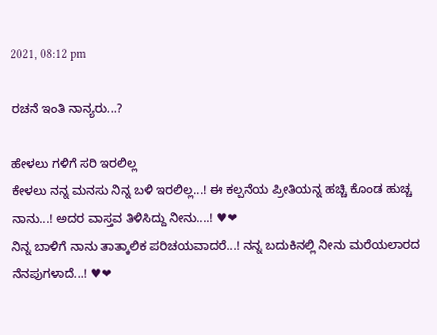2021, 08:12 pm

ರಚನೆ ಇಂತಿ ನಾನ್ಯರು...?

ಹೇಳಲು ಗಳಿಗೆ ಸರಿ ಇರಲಿಲ್ಲ
ಕೇಳಲು ನನ್ನ ಮನಸು ನಿನ್ನ ಬಳಿ ಇರಲಿಲ್ಲ...! ಈ ಕಲ್ಪನೆಯ ಪ್ರೀತಿಯನ್ನ ಹಚ್ಚಿ ಕೊಂಡ ಹುಚ್ಚ ನಾನು...! ಅದರ ವಾಸ್ತವ ತಿಳಿಸಿದ್ದು ನೀನು....! ♥❤
ನಿನ್ನ ಬಾಳಿಗೆ ನಾನು ತಾತ್ಕಾಲಿಕ ಪರಿಚಯವಾದರೆ...! ನನ್ನ ಬದುಕಿನಲ್ಲಿ ನೀನು ಮರೆಯಲಾರದ ನೆನಪುಗಳಾದೆ...! ♥❤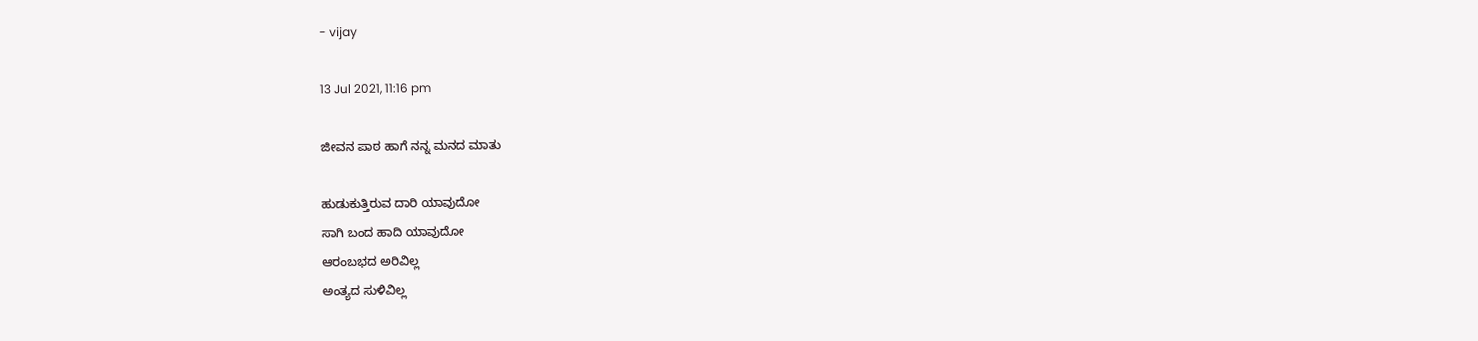- vijay

13 Jul 2021, 11:16 pm

ಜೀವನ ಪಾಠ ಹಾಗೆ ನನ್ನ ಮನದ ಮಾತು

ಹುಡುಕುತ್ತಿರುವ ದಾರಿ ಯಾವುದೋ
ಸಾಗಿ ಬಂದ ಹಾದಿ ಯಾವುದೋ
ಆರಂಬಭದ ಅರಿವಿಲ್ಲ
ಅಂತ್ಯದ ಸುಳಿವಿಲ್ಲ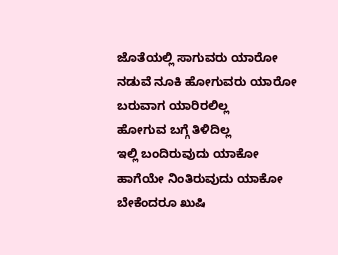ಜೊತೆಯಲ್ಲಿ ಸಾಗುವರು ಯಾರೋ
ನಡುವೆ ನೂಕಿ ಹೋಗುವರು ಯಾರೋ
ಬರುವಾಗ ಯಾರಿರಲಿಲ್ಲ
ಹೋಗುವ ಬಗ್ಗೆ ತಿಳಿದಿಲ್ಲ
ಇಲ್ಲಿ ಬಂದಿರುವುದು ಯಾಕೋ
ಹಾಗೆಯೇ ನಿಂತಿರುವುದು ಯಾಕೋ
ಬೇಕೆಂದರೂ ಖುಷಿ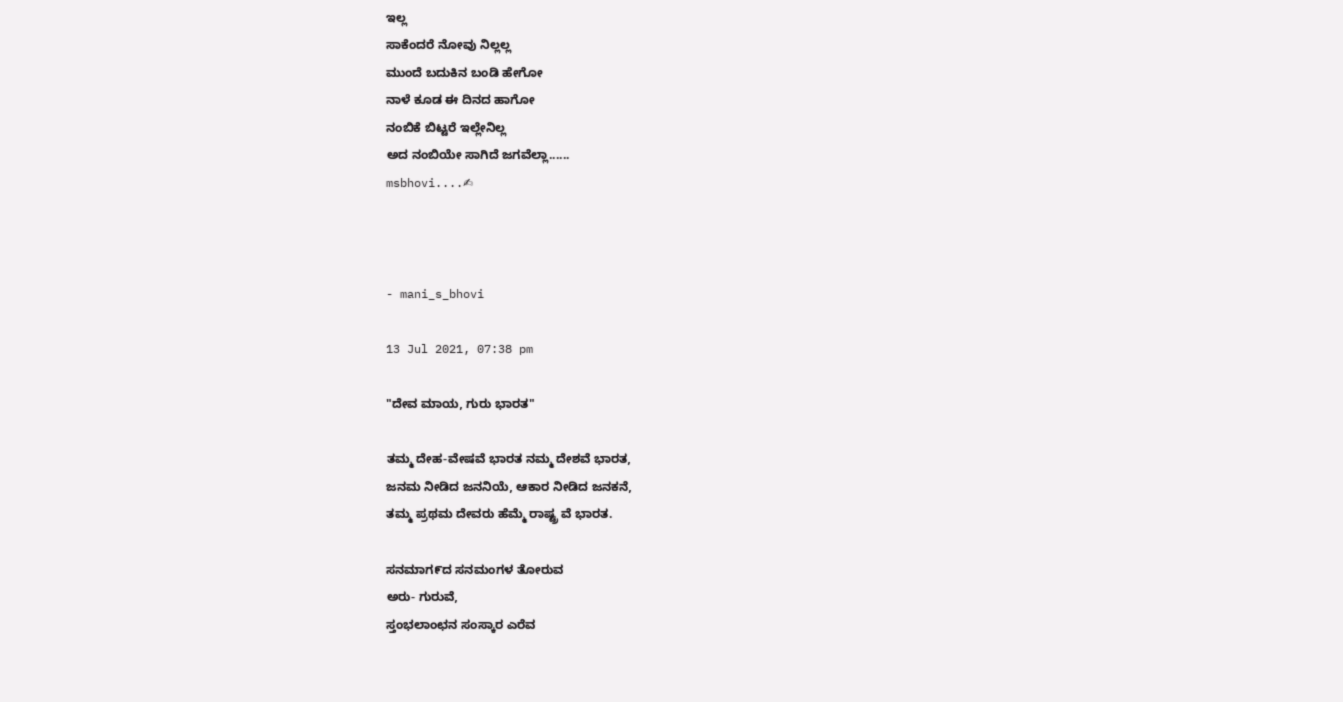ಇಲ್ಲ
ಸಾಕೆಂದರೆ ನೋವು ನಿಲ್ಲಲ್ಲ
ಮುಂದೆ ಬದುಕಿನ ಬಂಡಿ ಹೇಗೋ
ನಾಳೆ ಕೂಡ ಈ ದಿನದ ಹಾಗೋ
ನಂಬಿಕೆ ಬಿಟ್ಟರೆ ಇಲ್ಲೇನಿಲ್ಲ
ಅದ ನಂಬಿಯೇ ಸಾಗಿದೆ ಜಗವೆಲ್ಲಾ......
msbhovi....✍



- mani_s_bhovi

13 Jul 2021, 07:38 pm

"ದೇವ ಮಾಯ, ಗುರು ಭಾರತ"

ತಮ್ಮ ದೇಹ-ವೇಷವೆ ಭಾರತ ನಮ್ಮ ದೇಶವೆ ಭಾರತ,
ಜನಮ ನೀಡಿದ ಜನನಿಯೆ, ಆಕಾರ ನೀಡಿದ ಜನಕನೆ,
ತಮ್ಮ ಪ್ರಥಮ ದೇವರು ಹೆಮ್ಮೆ ರಾಷ್ಟ್ರ ವೆ ಭಾರತ.

ಸನಮಾಗ೯ದ ಸನಮಂಗಳ ತೋರುವ
ಅರು- ಗುರುವೆ,
ಸ್ತಂಭಲಾಂಛನ ಸಂಸ್ಕಾರ ಎರೆವ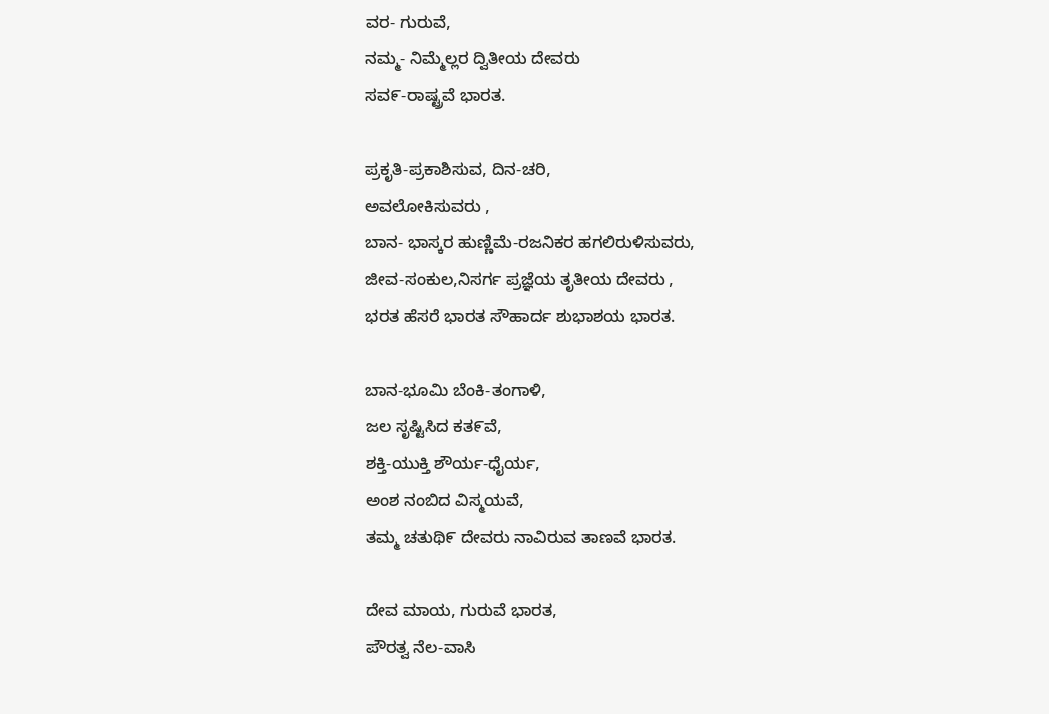ವರ- ಗುರುವೆ,
ನಮ್ಮ- ನಿಮ್ಮೆಲ್ಲರ ದ್ವಿತೀಯ ದೇವರು
ಸವ೯-ರಾಷ್ಟ್ರವೆ ಭಾರತ.

ಪ್ರಕೃತಿ-ಪ್ರಕಾಶಿಸುವ, ದಿನ-ಚರಿ,
ಅವಲೋಕಿಸುವರು ,
ಬಾನ- ಭಾಸ್ಕರ ಹುಣ್ಣಿಮೆ-ರಜನಿಕರ ಹಗಲಿರುಳಿಸುವರು,
ಜೀವ-ಸಂಕುಲ,ನಿಸರ್ಗ ಪ್ರಜ್ಞೆಯ ತೃತೀಯ ದೇವರು ,
ಭರತ ಹೆಸರೆ ಭಾರತ ಸೌಹಾರ್ದ ಶುಭಾಶಯ ಭಾರತ.

ಬಾನ-ಭೂಮಿ ಬೆಂಕಿ-ತಂಗಾಳಿ,
ಜಲ ಸೃಷ್ಟಿಸಿದ ಕತ೯ವೆ,
ಶಕ್ತಿ-ಯುಕ್ತಿ ಶೌರ್ಯ-ಧೈರ್ಯ,
ಅಂಶ ನಂಬಿದ ವಿಸ್ಮಯವೆ,
ತಮ್ಮ ಚತುಥಿ೯ ದೇವರು ನಾವಿರುವ ತಾಣವೆ ಭಾರತ.

ದೇವ ಮಾಯ, ಗುರುವೆ ಭಾರತ,
ಪೌರತ್ವ ನೆಲ-ವಾಸಿ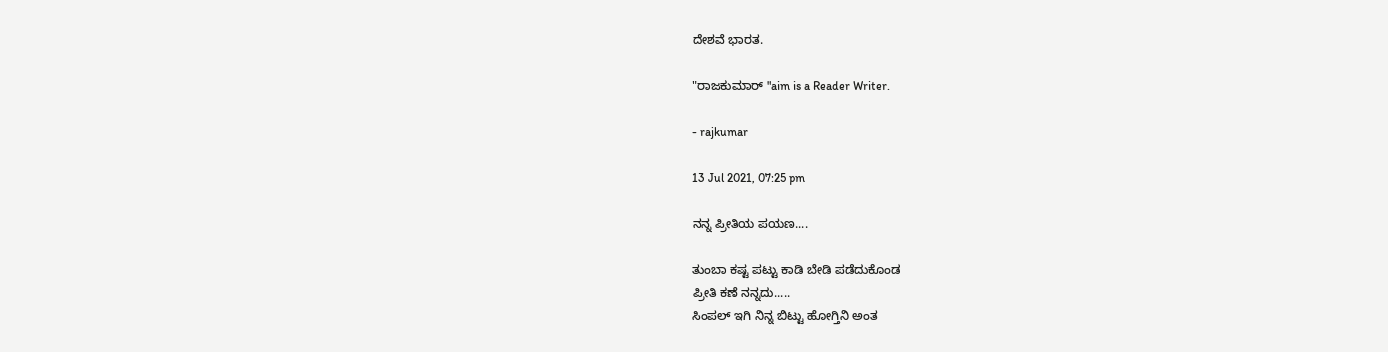ದೇಶವೆ ಭಾರತ.

"ರಾಜಕುಮಾರ್ "aim is a Reader Writer.

- rajkumar

13 Jul 2021, 07:25 pm

ನನ್ನ ಪ್ರೀತಿಯ ಪಯಣ....

ತುಂಬಾ ಕಷ್ಟ ಪಟ್ಟು ಕಾಡಿ ಬೇಡಿ ಪಡೆದುಕೊಂಡ
ಪ್ರೀತಿ ಕಣೆ ನನ್ನದು.....
ಸಿಂಪಲ್ ಇಗಿ ನಿನ್ನ ಬಿಟ್ಟು ಹೋಗ್ತಿನಿ ಅಂತ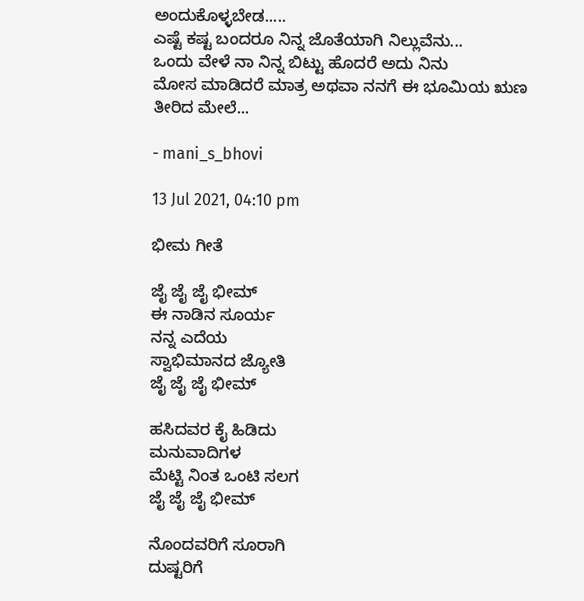ಅಂದುಕೊಳ್ಳಬೇಡ.....
ಎಷ್ಟೆ ಕಷ್ಟ ಬಂದರೂ ನಿನ್ನ ಜೊತೆಯಾಗಿ ನಿಲ್ಲುವೆನು...
ಒಂದು ವೇಳೆ ನಾ ನಿನ್ನ ಬಿಟ್ಟು ಹೊದರೆ ಅದು ನಿನು
ಮೋಸ ಮಾಡಿದರೆ ಮಾತ್ರ ಅಥವಾ ನನಗೆ ಈ ಭೂಮಿಯ ಋಣ ತೀರಿದ ಮೇಲೆ...

- mani_s_bhovi

13 Jul 2021, 04:10 pm

ಭೀಮ ಗೀತೆ

ಜೈ ಜೈ ಜೈ ಭೀಮ್
ಈ ನಾಡಿನ ಸೂರ್ಯ
ನನ್ನ ಎದೆಯ
ಸ್ವಾಭಿಮಾನದ ಜ್ಯೋತಿ
ಜೈ ಜೈ ಜೈ ಭೀಮ್

ಹಸಿದವರ ಕೈ ಹಿಡಿದು
ಮನುವಾದಿಗಳ
ಮೆಟ್ಟಿ ನಿಂತ ಒಂಟಿ ಸಲಗ
ಜೈ ಜೈ ಜೈ ಭೀಮ್

ನೊಂದವರಿಗೆ ಸೂರಾಗಿ
ದುಷ್ಟರಿಗೆ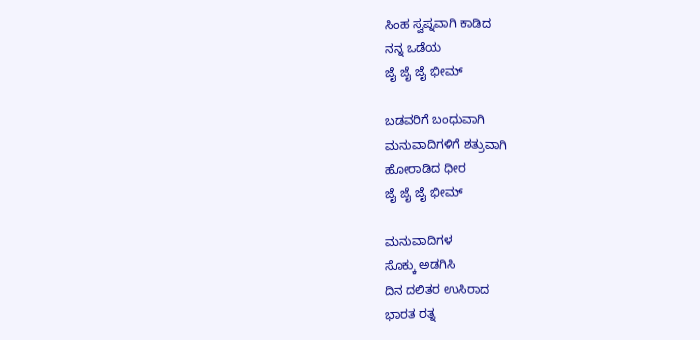ಸಿಂಹ ಸ್ವಪ್ನವಾಗಿ ಕಾಡಿದ
ನನ್ನ ಒಡೆಯ
ಜೈ ಜೈ ಜೈ ಭೀಮ್

ಬಡವರಿಗೆ ಬಂಧುವಾಗಿ
ಮನುವಾದಿಗಳಿಗೆ ಶತ್ರುವಾಗಿ
ಹೋರಾಡಿದ ಧೀರ
ಜೈ ಜೈ ಜೈ ಭೀಮ್

ಮನುವಾದಿಗಳ
ಸೊಕ್ಕು ಅಡಗಿಸಿ
ದಿನ ದಲಿತರ ಉಸಿರಾದ
ಭಾರತ ರತ್ನ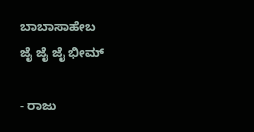ಬಾಬಾಸಾಹೇಬ
ಜೈ ಜೈ ಜೈ ಭೀಮ್

- ರಾಜು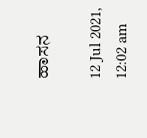ಹಾಸನ

12 Jul 2021, 12:02 am